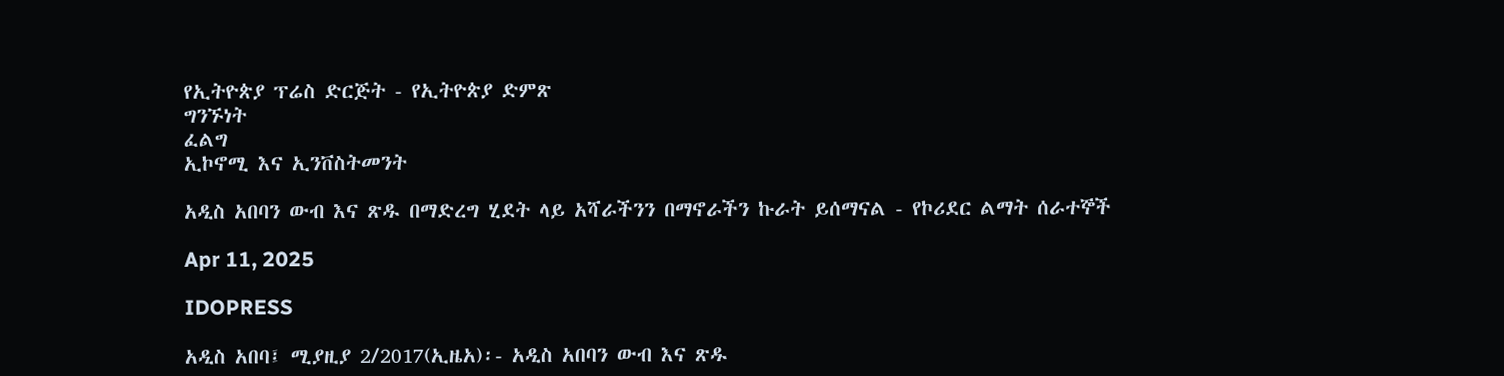የኢትዮጵያ ፕሬስ ድርጅት - የኢትዮጵያ ድምጽ
ግንኙነት
ፈልግ
ኢኮኖሚ እና ኢንቨስትመንት

አዲስ አበባን ውብ እና ጽዱ በማድረግ ሂደት ላይ አሻራችንን በማኖራችን ኩራት ይሰማናል - የኮሪደር ልማት ሰራተኞች

Apr 11, 2025

IDOPRESS

አዲስ አበባ፤ ሚያዚያ 2/2017(ኢዜአ)፡- አዲስ አበባን ውብ እና ጽዱ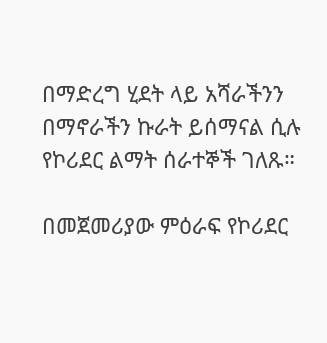በማድረግ ሂደት ላይ አሻራችንን በማኖራችን ኩራት ይሰማናል ሲሉ የኮሪደር ልማት ሰራተኞች ገለጹ።

በመጀመሪያው ምዕራፍ የኮሪደር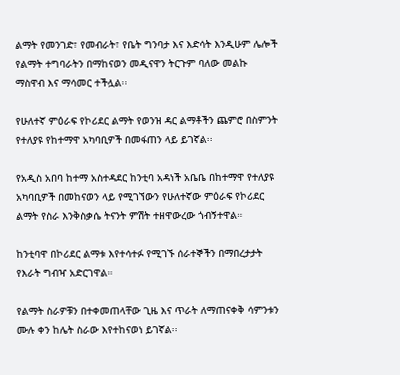ልማት የመንገድ፣ የመብራት፣ የቤት ግንባታ እና እድሳት እንዲሁም ሌሎች የልማት ተግባራትን በማከናወን መዲናዋን ትርጉም ባለው መልኩ ማስዋብ እና ማሳመር ተችሏል፡፡

የሁለተኛ ምዕራፍ የኮሪደር ልማት የወንዝ ዳር ልማቶችን ጨምሮ በስምንት የተለያዩ የከተማዋ አካባቢዎች በመፋጠን ላይ ይገኛል፡፡

የአዲስ አበባ ከተማ አስተዳደር ከንቲባ አዳነች አቤቤ በከተማዋ የተለያዩ አካባቢዎች በመከናወን ላይ የሚገኘውን የሁለተኛው ምዕራፍ የኮሪደር ልማት የስራ እንቅስቃሴ ትናንት ምሽት ተዘዋውረው ጎብኝተዋል።

ከንቲባዋ በኮሪደር ልማቱ እየተሳተፉ የሚገኙ ሰራተኞችን በማበረታታት የእራት ግብዣ አድርገዋል።

የልማት ስራዎቹን በተቀመጠላቸው ጊዜ እና ጥራት ለማጠናቀቅ ሳምንቱን ሙሉ ቀን ከሌት ስራው እየተከናወነ ይገኛል፡፡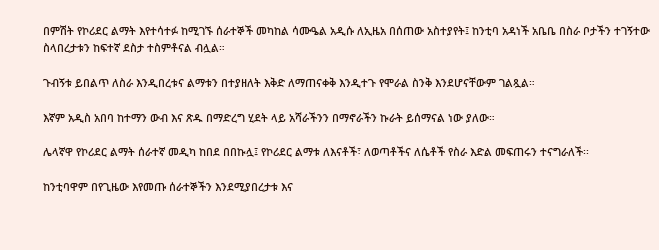በምሽት የኮሪደር ልማት እየተሳተፉ ከሚገኙ ሰራተኞች መካከል ሳሙዔል አዲሱ ለኢዜአ በሰጠው አስተያየት፤ ከንቲባ አዳነች አቤቤ በስራ ቦታችን ተገኝተው ስላበረታቱን ከፍተኛ ደስታ ተስምቶናል ብሏል።

ጉብኝቱ ይበልጥ ለስራ እንዲበረቱና ልማቱን በተያዘለት እቅድ ለማጠናቀቅ እንዲተጉ የሞራል ስንቅ እንደሆናቸውም ገልጿል።

እኛም አዲስ አበባ ከተማን ውብ እና ጽዱ በማድረግ ሂደት ላይ አሻራችንን በማኖራችን ኩራት ይሰማናል ነው ያለው።

ሌላኛዋ የኮሪደር ልማት ሰራተኛ መዲካ ከበደ በበኩሏ፤ የኮሪደር ልማቱ ለእናቶች፣ ለወጣቶችና ለሴቶች የስራ እድል መፍጠሩን ተናግራለች፡፡

ከንቲባዋም በየጊዜው እየመጡ ሰራተኞችን እንደሚያበረታቱ እና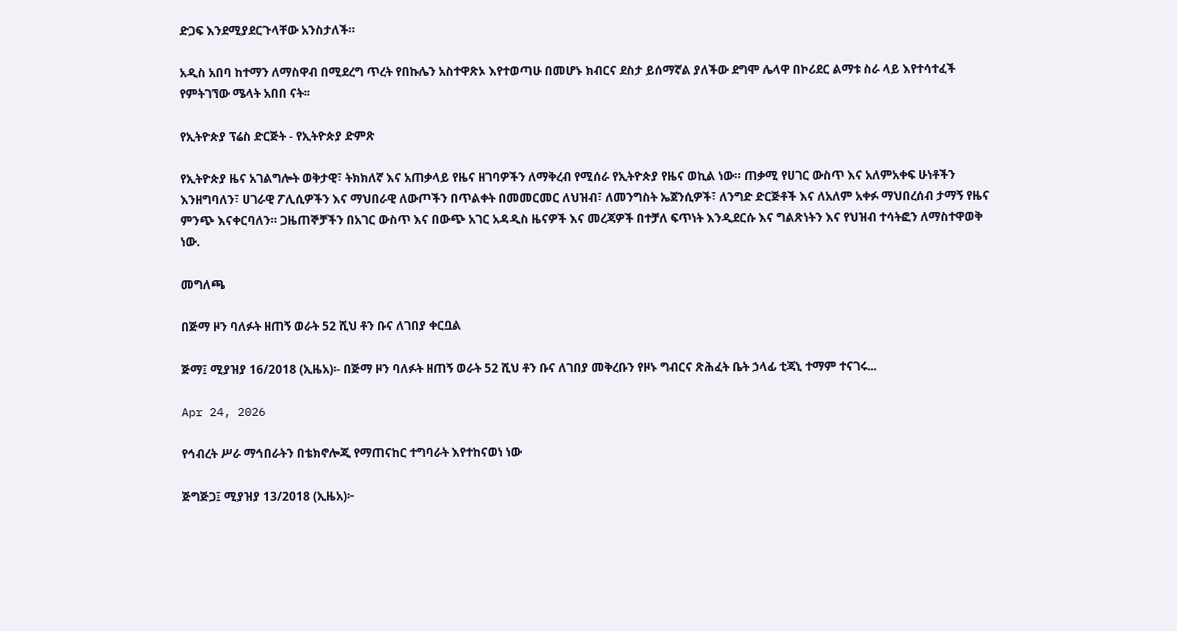ድጋፍ እንደሚያደርጉላቸው አንስታለች።

አዲስ አበባ ከተማን ለማስዋብ በሚደረግ ጥረት የበኩሌን አስተዋጽኦ እየተወጣሁ በመሆኑ ክብርና ደስታ ይሰማኛል ያለችው ደግሞ ሌላዋ በኮሪደር ልማቱ ስራ ላይ እየተሳተፈች የምትገኘው ሜላት አበበ ናት፡፡

የኢትዮጵያ ፕሬስ ድርጅት - የኢትዮጵያ ድምጽ

የኢትዮጵያ ዜና አገልግሎት ወቅታዊ፣ ትክክለኛ እና አጠቃላይ የዜና ዘገባዎችን ለማቅረብ የሚሰራ የኢትዮጵያ የዜና ወኪል ነው። ጠቃሚ የሀገር ውስጥ እና አለምአቀፍ ሁነቶችን እንዘግባለን፣ ሀገራዊ ፖሊሲዎችን እና ማህበራዊ ለውጦችን በጥልቀት በመመርመር ለህዝብ፣ ለመንግስት ኤጀንሲዎች፣ ለንግድ ድርጅቶች እና ለአለም አቀፉ ማህበረሰብ ታማኝ የዜና ምንጭ እናቀርባለን። ጋዜጠኞቻችን በአገር ውስጥ እና በውጭ አገር አዳዲስ ዜናዎች እና መረጃዎች በተቻለ ፍጥነት እንዲደርሱ እና ግልጽነትን እና የህዝብ ተሳትፎን ለማስተዋወቅ ነው.

መግለጫ

በጅማ ዞን ባለፉት ዘጠኝ ወራት 52 ሺህ ቶን ቡና ለገበያ ቀርቧል

ጅማ፤ ሚያዝያ 16/2018 (ኢዜአ)፡- በጅማ ዞን ባለፉት ዘጠኝ ወራት 52 ሺህ ቶን ቡና ለገበያ መቅረቡን የዞኑ ግብርና ጽሕፈት ቤት ኃላፊ ቲጃኒ ተማም ተናገሩ...

Apr 24, 2026

የኅብረት ሥራ ማኅበራትን በቴክኖሎጂ የማጠናከር ተግባራት እየተከናወነ ነው

ጅግጅጋ፤ ሚያዝያ 13/2018 (ኢዜአ)፦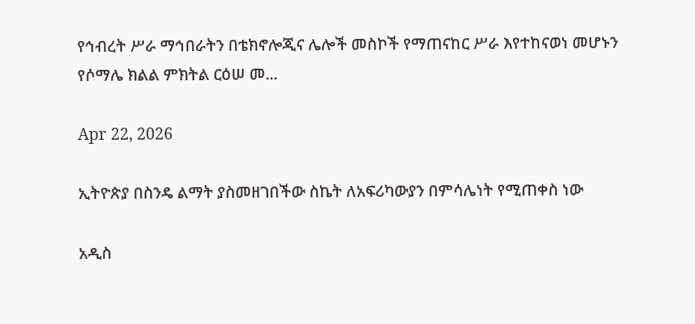የኅብረት ሥራ ማኅበራትን በቴክኖሎጂና ሌሎች መስኮች የማጠናከር ሥራ እየተከናወነ መሆኑን የሶማሌ ክልል ምክትል ርዕሠ መ...

Apr 22, 2026

ኢትዮጵያ በስንዴ ልማት ያስመዘገበችው ስኬት ለአፍሪካውያን በምሳሌነት የሚጠቀስ ነው

አዲስ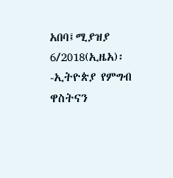አበባ፤ሚያዝያ 6/2018(ኢዜአ)፡-ኢትዮጵያ የምግብ ዋስትናን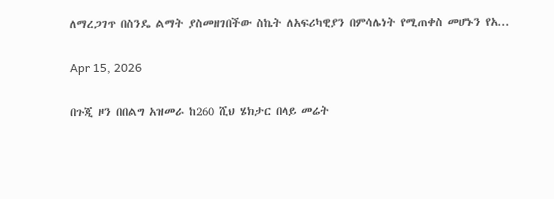ለማረጋገጥ በስንዴ ልማት ያስመዘገበችው ስኬት ለአፍሪካዊያን በምሳሌነት የሚጠቀስ መሆኑን የአ...

Apr 15, 2026

በጉጂ ዞን በበልግ አዝመራ ከ260 ሺህ ሄክታር በላይ መሬት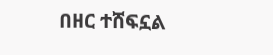በዘር ተሸፍኗል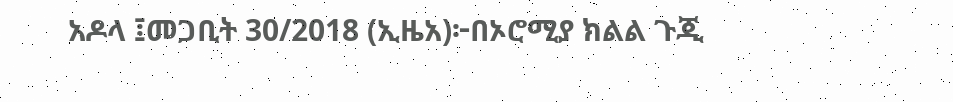አዶላ ፤መጋቢት 30/2018 (ኢዜአ)፦በኦሮሚያ ክልል ጉጂ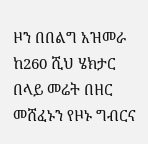ዞን በበልግ አዝመራ ከ260 ሺህ ሄክታር በላይ መሬት በዘር መሸፈኑን የዞኑ ግብርና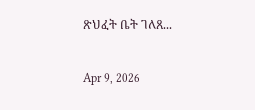ጽህፈት ቤት ገለጸ...

Apr 9, 2026